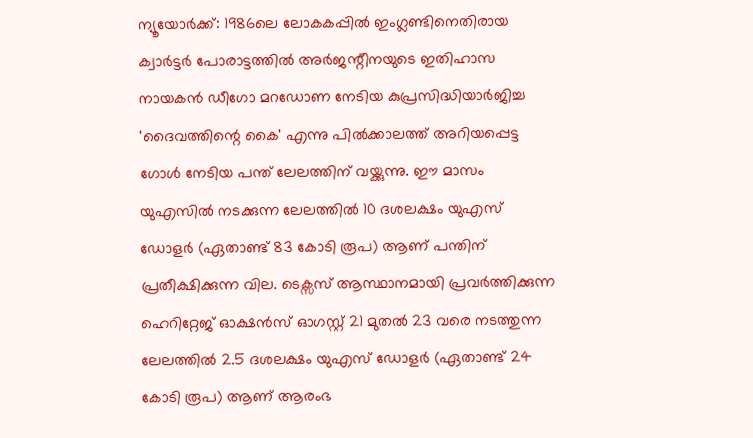ന്യൂയോർക്ക്: 1986ലെ ലോകകപ്പിൽ ഇംഗ്ലണ്ടിനെതിരായ ക്വാർട്ടർ പോരാട്ടത്തിൽ അർജന്റീനയുടെ ഇതിഹാസ നായകൻ ഡീഗോ മറഡോണ നേടിയ കുപ്രസിദ്ധിയാർജിച്ച 'ദൈവത്തിന്റെ കൈ' എന്നു പിൽക്കാലത്ത് അറിയപ്പെട്ട ഗോൾ നേടിയ പന്ത് ലേലത്തിന് വയ്ക്കുന്നു. ഈ മാസം യുഎസിൽ നടക്കുന്ന ലേലത്തിൽ 10 ദശലക്ഷം യുഎസ് ഡോളർ (ഏതാണ്ട് 83 കോടി രൂപ) ആണ് പന്തിന് പ്രതീക്ഷിക്കുന്ന വില. ടെക്സസ് ആസ്ഥാനമായി പ്രവർത്തിക്കുന്ന ഹെറിറ്റേജ് ഓക്ഷൻസ് ഓഗസ്റ്റ് 21 മുതൽ 23 വരെ നടത്തുന്ന ലേലത്തിൽ 2.5 ദശലക്ഷം യുഎസ് ഡോളർ (ഏതാണ്ട് 24 കോടി രൂപ) ആണ് ആരംഭ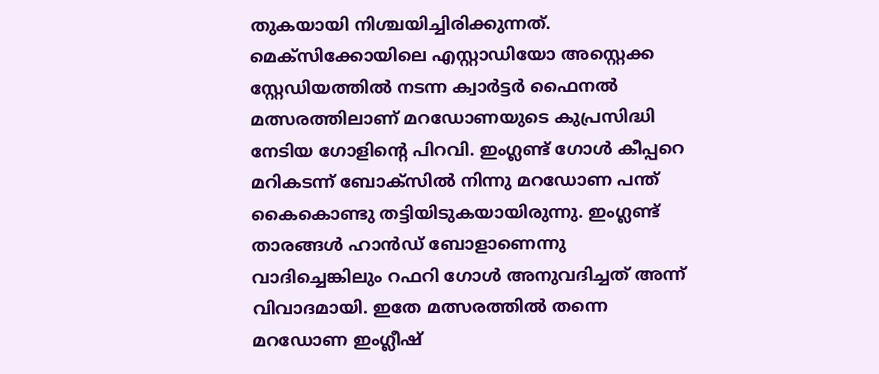തുകയായി നിശ്ചയിച്ചിരിക്കുന്നത്.
മെക്സിക്കോയിലെ എസ്റ്റാഡിയോ അസ്റ്റെക്ക സ്റ്റേഡിയത്തിൽ നടന്ന ക്വാർട്ടർ ഫൈനൽ മത്സരത്തിലാണ് മറഡോണയുടെ കുപ്രസിദ്ധി നേടിയ ഗോളിന്റെ പിറവി. ഇംഗ്ലണ്ട് ഗോൾ കീപ്പറെ മറികടന്ന് ബോക്സിൽ നിന്നു മറഡോണ പന്ത് കൈകൊണ്ടു തട്ടിയിടുകയായിരുന്നു. ഇംഗ്ലണ്ട് താരങ്ങൾ ഹാൻഡ് ബോളാണെന്നു വാദിച്ചെങ്കിലും റഫറി ഗോൾ അനുവദിച്ചത് അന്ന് വിവാദമായി. ഇതേ മത്സരത്തിൽ തന്നെ മറഡോണ ഇംഗ്ലീഷ്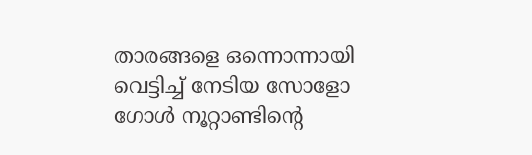താരങ്ങളെ ഒന്നൊന്നായി വെട്ടിച്ച് നേടിയ സോളോ ഗോൾ നൂറ്റാണ്ടിന്റെ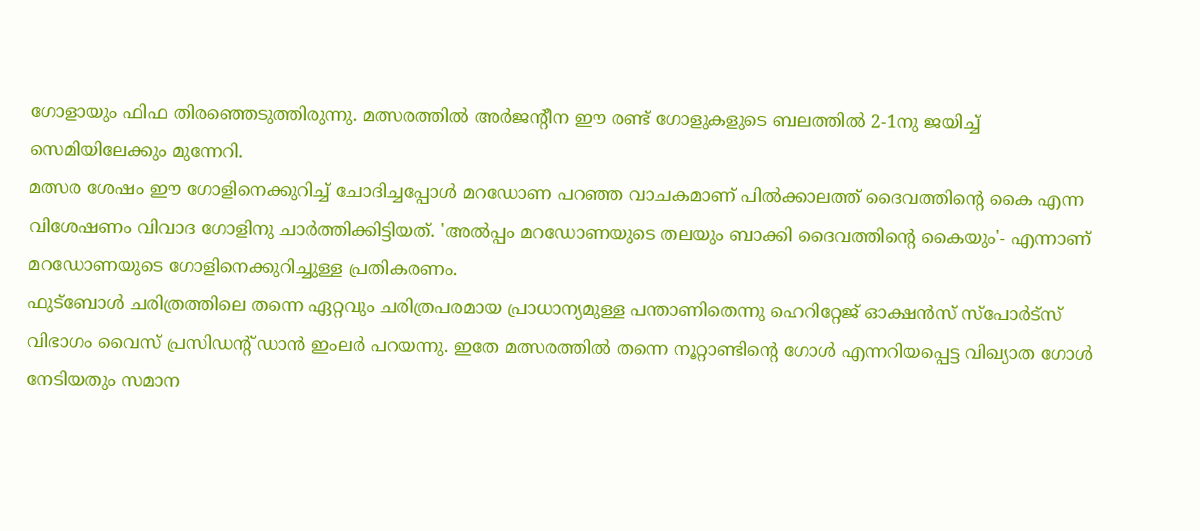ഗോളായും ഫിഫ തിരഞ്ഞെടുത്തിരുന്നു. മത്സരത്തിൽ അർജന്റീന ഈ രണ്ട് ഗോളുകളുടെ ബലത്തിൽ 2-1നു ജയിച്ച് സെമിയിലേക്കും മുന്നേറി.
മത്സര ശേഷം ഈ ഗോളിനെക്കുറിച്ച് ചോദിച്ചപ്പോൾ മറഡോണ പറഞ്ഞ വാചകമാണ് പിൽക്കാലത്ത് ദൈവത്തിന്റെ കൈ എന്ന വിശേഷണം വിവാദ ഗോളിനു ചാർത്തിക്കിട്ടിയത്. 'അൽപ്പം മറഡോണയുടെ തലയും ബാക്കി ദൈവത്തിന്റെ കൈയും'- എന്നാണ് മറഡോണയുടെ ഗോളിനെക്കുറിച്ചുള്ള പ്രതികരണം.
ഫുട്ബോൾ ചരിത്രത്തിലെ തന്നെ ഏറ്റവും ചരിത്രപരമായ പ്രാധാന്യമുള്ള പന്താണിതെന്നു ഹെറിറ്റേജ് ഓക്ഷൻസ് സ്പോർട്സ് വിഭാഗം വൈസ് പ്രസിഡന്റ് ഡാൻ ഇംലർ പറയന്നു. ഇതേ മത്സരത്തിൽ തന്നെ നൂറ്റാണ്ടിന്റെ ഗോൾ എന്നറിയപ്പെട്ട വിഖ്യാത ഗോൾ നേടിയതും സമാന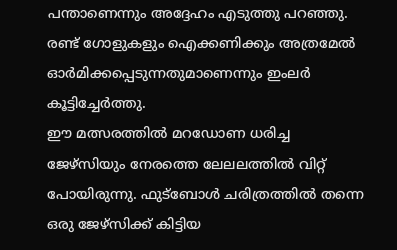പന്താണെന്നും അദ്ദേഹം എടുത്തു പറഞ്ഞു. രണ്ട് ഗോളുകളും ഐക്കണിക്കും അത്രമേൽ ഓർമിക്കപ്പെടുന്നതുമാണെന്നും ഇംലർ കൂട്ടിച്ചേർത്തു.
ഈ മത്സരത്തിൽ മറഡോണ ധരിച്ച ജേഴ്സിയും നേരത്തെ ലേലലത്തിൽ വിറ്റ് പോയിരുന്നു. ഫുട്ബോൾ ചരിത്രത്തിൽ തന്നെ ഒരു ജേഴ്സിക്ക് കിട്ടിയ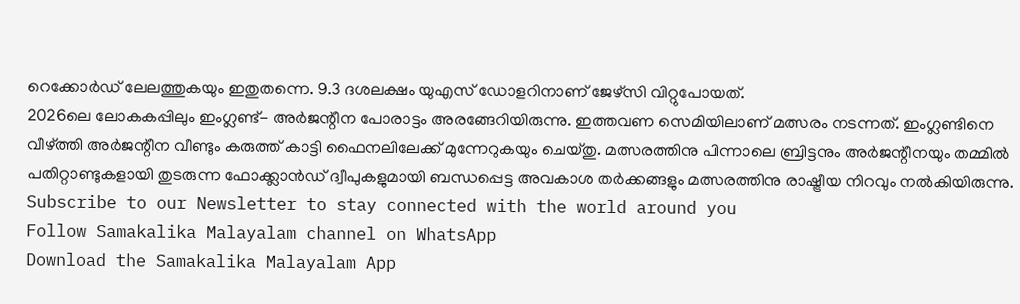റെക്കോർഡ് ലേലത്തുകയും ഇതുതന്നെ. 9.3 ദശലക്ഷം യുഎസ് ഡോളറിനാണ് ജേഴ്സി വിറ്റുപോയത്.
2026ലെ ലോകകപ്പിലും ഇംഗ്ലണ്ട്- അർജന്റീന പോരാട്ടം അരങ്ങേറിയിരുന്നു. ഇത്തവണ സെമിയിലാണ് മത്സരം നടന്നത്. ഇംഗ്ലണ്ടിനെ വീഴ്ത്തി അർജന്റീന വീണ്ടും കരുത്ത് കാട്ടി ഫൈനലിലേക്ക് മുന്നേറുകയും ചെയ്തു. മത്സരത്തിനു പിന്നാലെ ബ്രിട്ടനും അർജന്റീനയും തമ്മിൽ പതിറ്റാണ്ടുകളായി തുടരുന്ന ഫോക്ക്ലാൻഡ് ദ്വീപുകളുമായി ബന്ധപ്പെട്ട അവകാശ തർക്കങ്ങളും മത്സരത്തിനു രാഷ്ട്രീയ നിറവും നൽകിയിരുന്നു.
Subscribe to our Newsletter to stay connected with the world around you
Follow Samakalika Malayalam channel on WhatsApp
Download the Samakalika Malayalam App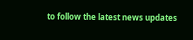to follow the latest news updates